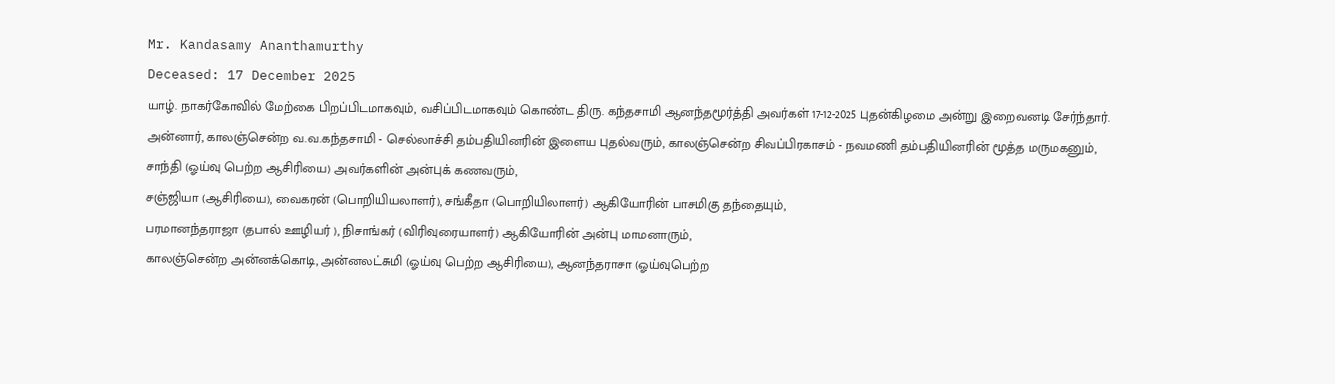Mr. Kandasamy Ananthamurthy
Deceased: 17 December 2025
யாழ். நாகர்கோவில் மேற்கை பிறப்பிடமாகவும், வசிப்பிடமாகவும் கொண்ட திரு. கந்தசாமி ஆனந்தமூர்த்தி அவர்கள் 17-12-2025 புதன்கிழமை அன்று இறைவனடி சேர்ந்தார்.
அன்னார், காலஞ்சென்ற வ.வ.கந்தசாமி - செல்லாச்சி தம்பதியினரின் இளைய புதல்வரும், காலஞ்சென்ற சிவப்பிரகாசம் - நவமணி தம்பதியினரின் மூத்த மருமகனும்,
சாந்தி (ஓய்வு பெற்ற ஆசிரியை) அவர்களின் அன்புக் கணவரும்,
சஞ்ஜியா (ஆசிரியை), வைகரன் (பொறியியலாளர்), சங்கீதா (பொறியிலாளர்) ஆகியோரின் பாசமிகு தந்தையும்,
பரமானந்தராஜா (தபால் ஊழியர் ), நிசாங்கர் (விரிவுரையாளர்) ஆகியோரின் அன்பு மாமனாரும்,
காலஞ்சென்ற அன்னக்கொடி, அன்னலட்சுமி (ஓய்வு பெற்ற ஆசிரியை), ஆனந்தராசா (ஓய்வுபெற்ற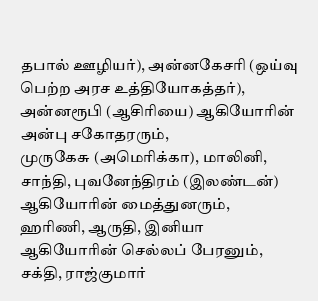தபால் ஊழியர்), அன்னகேசரி (ஒய்வு பெற்ற அரச உத்தியோகத்தர்), அன்னரூபி (ஆசிரியை) ஆகியோரின் அன்பு சகோதரரும்,
முருகேசு (அமெரிக்கா), மாலினி, சாந்தி, புவனேந்திரம் (இலண்டன்) ஆகியோரின் மைத்துனரும்,
ஹரிணி, ஆருதி, இனியா ஆகியோரின் செல்லப் பேரனும்,
சக்தி, ராஜ்குமார்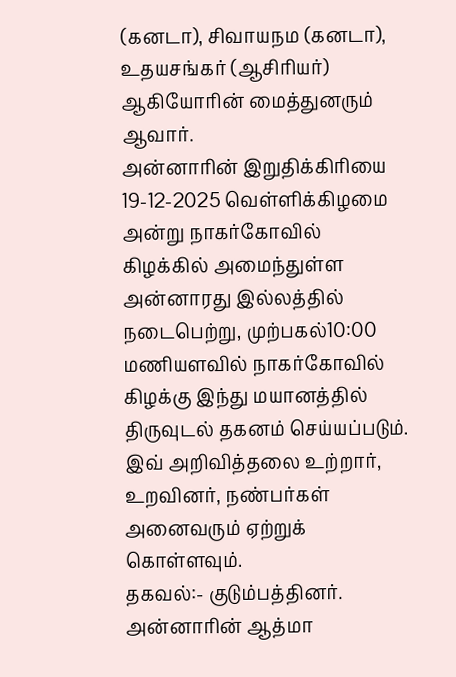(கனடா), சிவாயநம (கனடா), உதயசங்கர் (ஆசிரியர்) ஆகியோரின் மைத்துனரும் ஆவார்.
அன்னாரின் இறுதிக்கிரியை 19-12-2025 வெள்ளிக்கிழமை அன்று நாகர்கோவில் கிழக்கில் அமைந்துள்ள அன்னாரது இல்லத்தில் நடைபெற்று, முற்பகல்10:00 மணியளவில் நாகர்கோவில் கிழக்கு இந்து மயானத்தில் திருவுடல் தகனம் செய்யப்படும்.
இவ் அறிவித்தலை உற்றார், உறவினர், நண்பர்கள் அனைவரும் ஏற்றுக் கொள்ளவும்.
தகவல்:- குடும்பத்தினர்.
அன்னாரின் ஆத்மா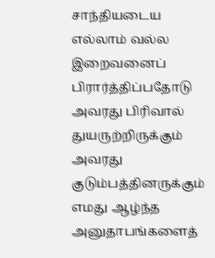சாந்தியடைய எல்லாம் வல்ல இறைவனைப் பிரார்த்திப்பதோடு அவரது பிரிவால் துயருற்றிருக்கும் அவரது குடும்பத்தினருக்கும் எமது ஆழ்ந்த அனுதாபங்களைத்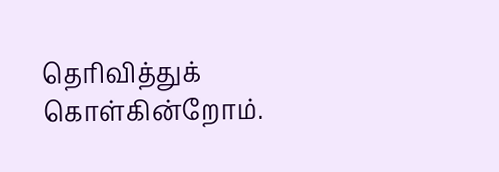தெரிவித்துக் கொள்கின்றோம்.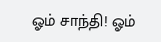ஓம் சாந்தி! ஓம்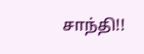சாந்தி!!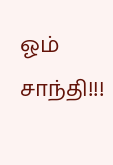ஓம் சாந்தி!!!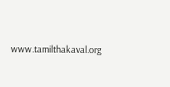www.tamilthakaval.org